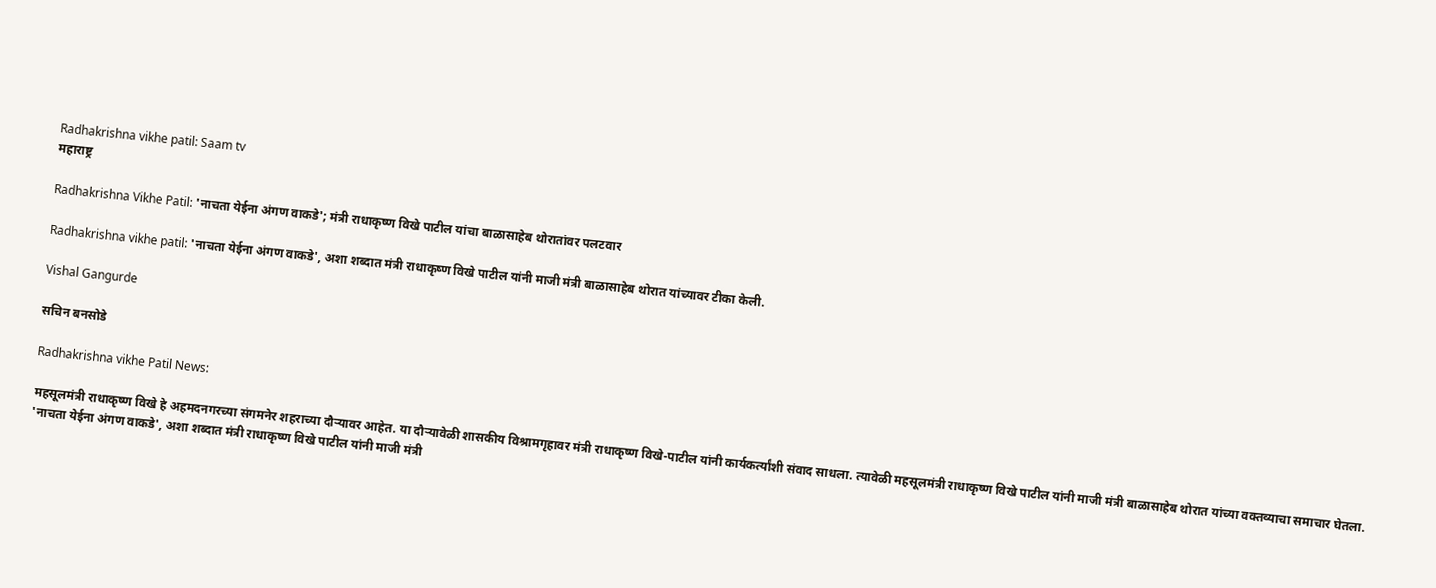Radhakrishna vikhe patil: Saam tv
महाराष्ट्र

Radhakrishna Vikhe Patil: 'नाचता येईना अंगण वाकडे'; मंत्री राधाकृष्ण विखे पाटील यांचा बाळासाहेब थोरातांवर पलटवार

Radhakrishna vikhe patil: 'नाचता येईना अंगण वाकडे', अशा शब्दात मंत्री राधाकृष्ण विखे पाटील यांनी माजी मंत्री बाळासाहेब थोरात यांच्यावर टीका केली.

Vishal Gangurde

सचिन बनसोडे

Radhakrishna vikhe Patil News:

महसूलमंत्री राधाकृष्ण विखे हे अहमदनगरच्या संगमनेर शहराच्या दौऱ्यावर आहेत. या दौऱ्यावेळी शासकीय विश्रामगृहावर मंत्री राधाकृष्ण विखे-पाटील यांनी कार्यकर्त्यांशी संवाद साधला. त्यावेळी महसूलमंत्री राधाकृष्ण विखे पाटील यांनी माजी मंत्री बाळासाहेब थोरात यांच्या वक्तव्याचा समाचार घेतला. 'नाचता येईना अंगण वाकडे', अशा शब्दात मंत्री राधाकृष्ण विखे पाटील यांनी माजी मंत्री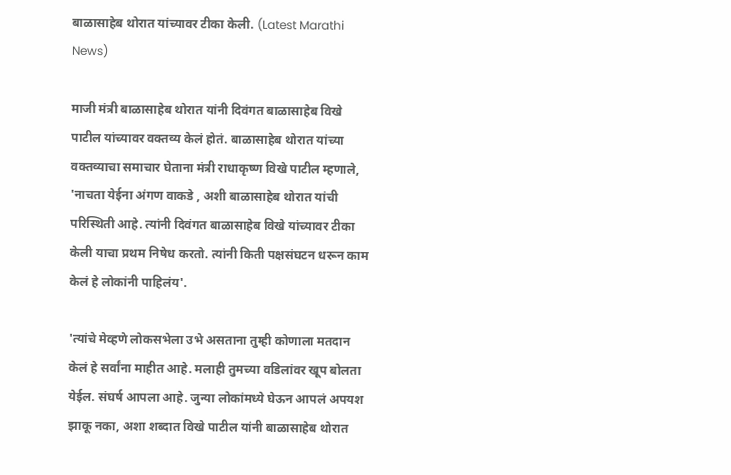बाळासाहेब थोरात यांच्यावर टीका केली. (Latest Marathi News)

माजी मंत्री बाळासाहेब थोरात यांनी दिवंगत बाळासाहेब विखे पाटील यांच्यावर वक्तव्य केलं होतं. बाळासाहेब थोरात यांच्या वक्तव्याचा समाचार घेताना मंत्री राधाकृष्ण विखे पाटील म्हणाले, 'नाचता येईना अंगण वाकडे , अशी बाळासाहेब थोरात यांची परिस्थिती आहे. त्यांनी दिवंगत बाळासाहेब विखे यांच्यावर टीका केली याचा प्रथम निषेध करतो. त्यांनी किती पक्षसंघटन धरून काम केलं हे लोकांनी पाहिलंय'.

'त्यांचे मेव्हणे लोकसभेला उभे असताना तुम्ही कोणाला मतदान केलं हे सर्वांना माहीत आहे. मलाही तुमच्या वडिलांवर खूप बोलता येईल. संघर्ष आपला आहे. जुन्या लोकांमध्ये घेऊन आपलं अपयश झाकू नका, अशा शब्दात विखे पाटील यांनी बाळासाहेब थोरात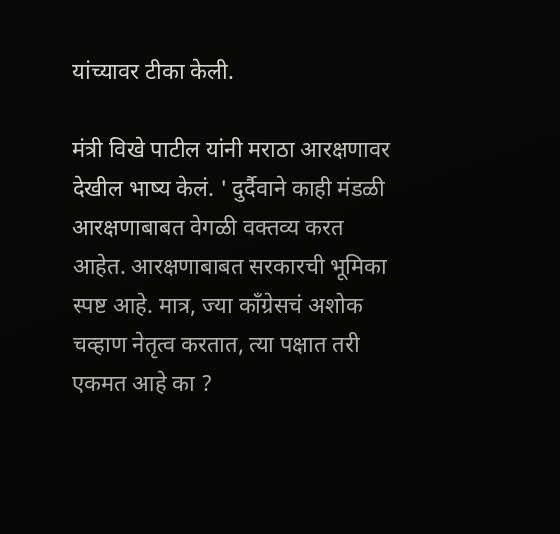यांच्यावर टीका केली.

मंत्री विखे पाटील यांनी मराठा आरक्षणावर देखील भाष्य केलं. ' दुर्दैवाने काही मंडळी आरक्षणाबाबत वेगळी वक्तव्य करत आहेत. आरक्षणाबाबत सरकारची भूमिका स्पष्ट आहे. मात्र, ज्या काँग्रेसचं अशोक चव्हाण नेतृत्व करतात, त्या पक्षात तरी एकमत आहे का ?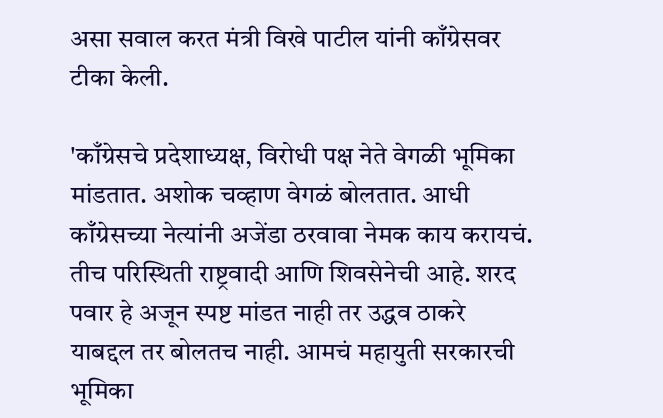असा सवाल करत मंत्री विखे पाटील यांनी काँग्रेसवर टीका केली.

'काँग्रेसचे प्रदेशाध्यक्ष, विरोधी पक्ष नेते वेगळी भूमिका मांडतात. अशोक चव्हाण वेगळं बोलतात. आधी काँग्रेसच्या नेत्यांनी अजेंडा ठरवावा नेमक काय करायचं. तीच परिस्थिती राष्ट्रवादी आणि शिवसेनेची आहे. शरद पवार हे अजून स्पष्ट मांडत नाही तर उद्धव ठाकरे याबद्दल तर बोलतच नाही. आमचं महायुती सरकारची भूमिका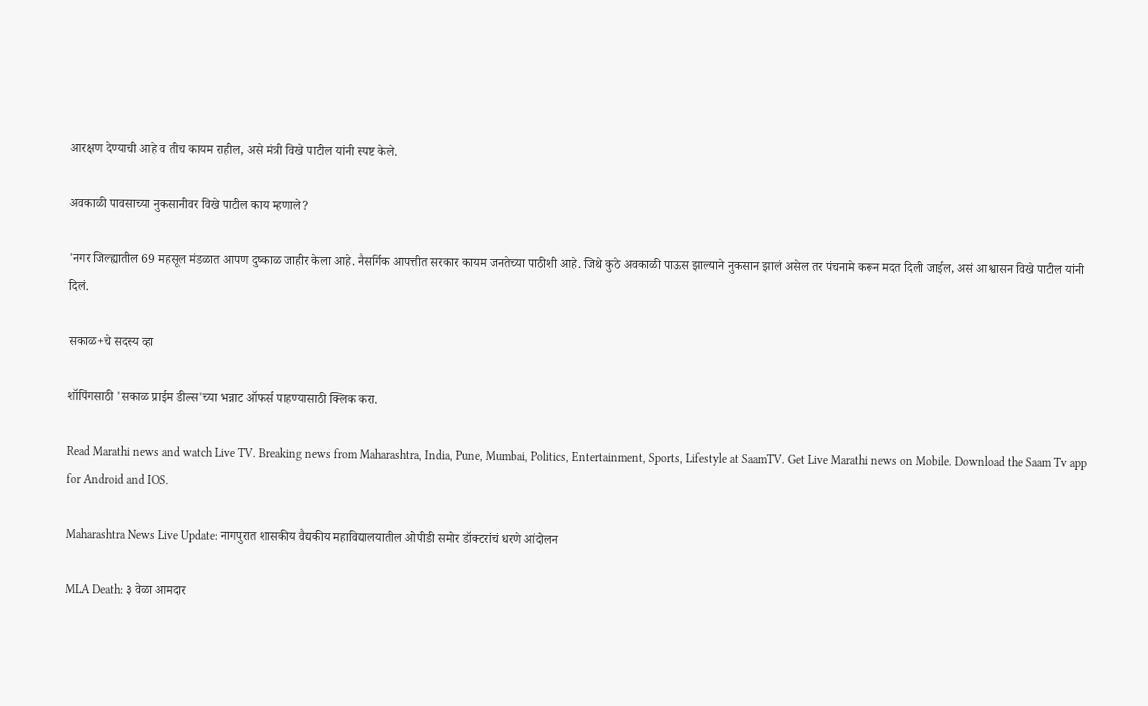आरक्षण देण्याची आहे व तीच कायम राहील, असे मंत्री विखे पाटील यांनी स्पष्ट केले.

अवकाळी पावसाच्या नुकसानीवर विखे पाटील काय म्हणाले?

'नगर जिल्ह्यातील 69 महसूल मंडळात आपण दुष्काळ जाहीर केला आहे. नैसर्गिक आपत्तीत सरकार कायम जनतेच्या पाठीशी आहे. जिथे कुठे अवकाळी पाऊस झाल्याने नुकसान झालं असेल तर पंचनामे करून मदत दिली जाईल, असं आश्वासन विखे पाटील यांनी दिलं.

सकाळ+चे सदस्य व्हा

शॉपिंगसाठी 'सकाळ प्राईम डील्स'च्या भन्नाट ऑफर्स पाहण्यासाठी क्लिक करा.

Read Marathi news and watch Live TV. Breaking news from Maharashtra, India, Pune, Mumbai, Politics, Entertainment, Sports, Lifestyle at SaamTV. Get Live Marathi news on Mobile. Download the Saam Tv app for Android and IOS.

Maharashtra News Live Update: नागपुरात शासकीय वैद्यकीय महाविद्यालयातील ओपीडी समोर डॉक्टरांचं धरणे आंदोलन

MLA Death: ३ वेळा आमदार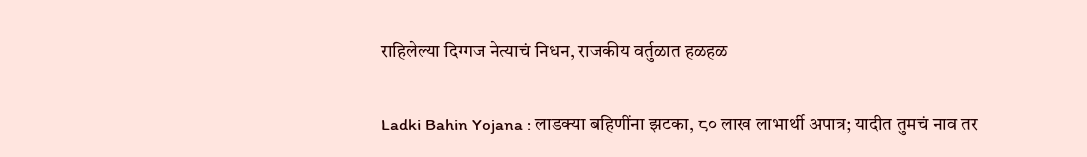राहिलेल्या दिग्गज नेत्याचं निधन, राजकीय वर्तुळात हळहळ

Ladki Bahin Yojana : लाडक्या बहिणींना झटका, ८० लाख लाभार्थी अपात्र; यादीत तुमचं नाव तर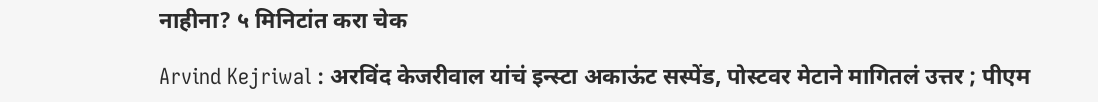नाहीना? ५ मिनिटांत करा चेक

Arvind Kejriwal : अरविंद केजरीवाल यांचं इन्स्टा अकाऊंट सस्पेंड, पोस्टवर मेटाने मागितलं उत्तर ; पीएम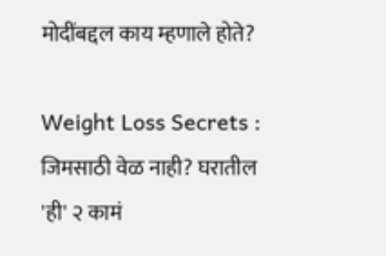मोदींबद्दल काय म्हणाले होते?

Weight Loss Secrets : जिमसाठी वेळ नाही? घरातील 'ही' २ कामं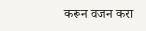करून वजन करा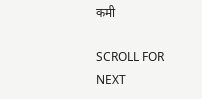कमी

SCROLL FOR NEXT